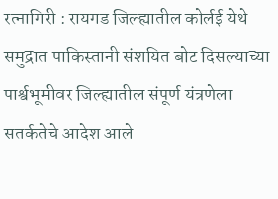रत्नागिरी : रायगड जिल्ह्यातील कोर्लई येथे समुद्रात पाकिस्तानी संशयित बोट दिसल्याच्या पार्श्वभूमीवर जिल्ह्यातील संपूर्ण यंत्रणेला सतर्कतेचे आदेश आले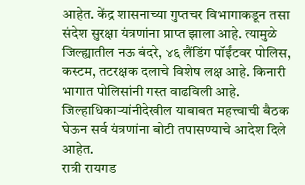आहेत. केंद्र शासनाच्या गुप्तचर विभागाकडून तसा संदेश सुरक्षा यंत्रणांना प्राप्त झाला आहे. त्यामुळे जिल्ह्यातील नऊ बंदरे, ४६ लैंडिंग पॉईंटवर पोलिस, कस्टम, तटरक्षक दलाचे विशेष लक्ष आहे. किनारी भागात पोलिसांनी गस्त वाढविली आहे. जिल्हाधिकाऱ्यांनीदेखील याबाबत महत्त्वाची बैठक घेऊन सर्व यंत्रणांना बोटी तपासण्याचे आदेश दिले आहेत.
रात्री रायगड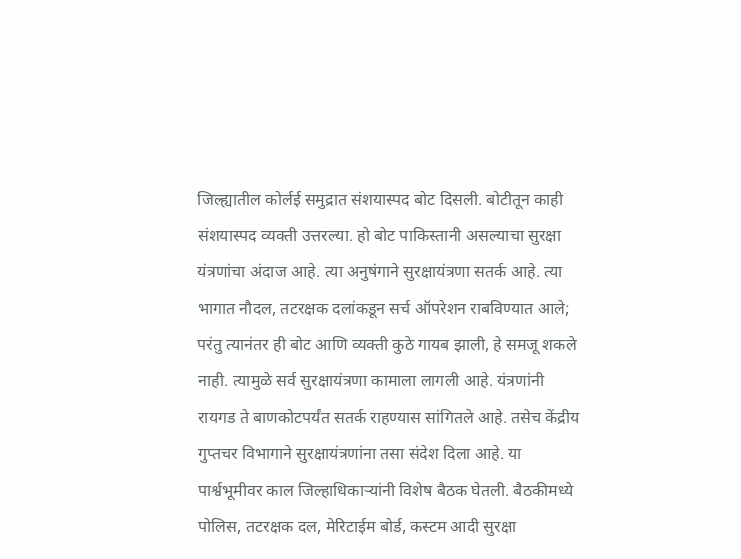जिल्ह्यातील कोर्लई समुद्रात संशयास्पद बोट दिसली. बोटीतून काही संशयास्पद व्यक्ती उत्तरल्या. हो बोट पाकिस्तानी असल्याचा सुरक्षा यंत्रणांचा अंदाज आहे. त्या अनुषंगाने सुरक्षायंत्रणा सतर्क आहे. त्या भागात नौदल, तटरक्षक दलांकडून सर्च ऑपरेशन राबविण्यात आले; परंतु त्यानंतर ही बोट आणि व्यक्ती कुठे गायब झाली, हे समजू शकले नाही. त्यामुळे सर्व सुरक्षायंत्रणा कामाला लागली आहे. यंत्रणांनी रायगड ते बाणकोटपर्यंत सतर्क राहण्यास सांगितले आहे. तसेच केंद्रीय गुप्तचर विभागाने सुरक्षायंत्रणांना तसा संदेश दिला आहे. या पार्श्वभूमीवर काल जिल्हाधिकाऱ्यांनी विशेष बैठक घेतली. बैठकीमध्ये पोलिस, तटरक्षक दल, मेरिटाईम बोर्ड, कस्टम आदी सुरक्षा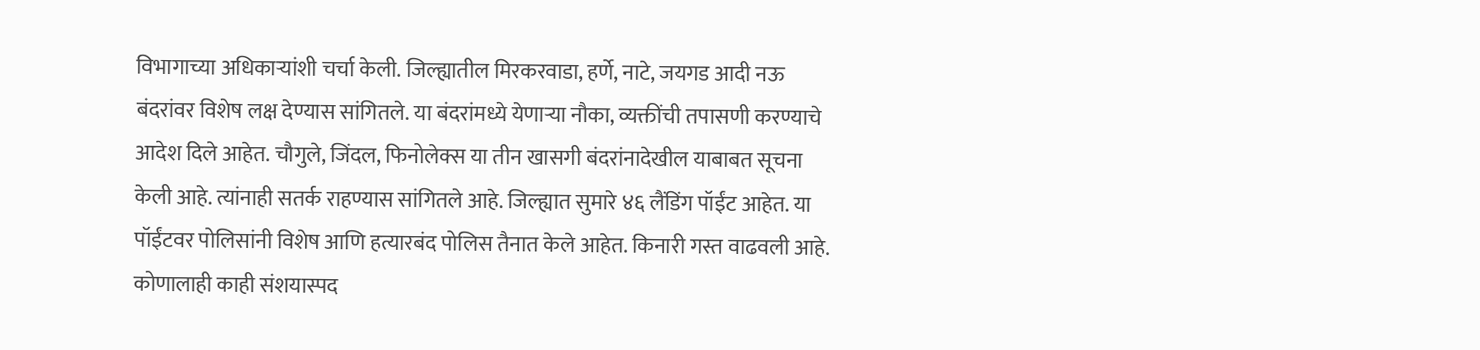विभागाच्या अधिकाऱ्यांशी चर्चा केली. जिल्ह्यातील मिरकरवाडा, हर्णे, नाटे, जयगड आदी नऊ बंदरांवर विशेष लक्ष देण्यास सांगितले. या बंदरांमध्ये येणाऱ्या नौका, व्यक्तींची तपासणी करण्याचे आदेश दिले आहेत. चौगुले, जिंदल, फिनोलेक्स या तीन खासगी बंदरांनादेखील याबाबत सूचना केली आहे. त्यांनाही सतर्क राहण्यास सांगितले आहे. जिल्ह्यात सुमारे ४६ लैंडिंग पॉईंट आहेत. या पॉईंटवर पोलिसांनी विशेष आणि हत्यारबंद पोलिस तैनात केले आहेत. किनारी गस्त वाढवली आहे. कोणालाही काही संशयास्पद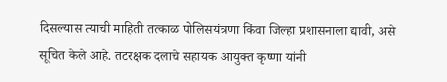दिसल्यास त्याची माहिती तत्काळ पोलिसयंत्रणा किंवा जिल्हा प्रशासनाला द्यावी, असे सूचित केले आहे. तटरक्षक दलाचे सहायक आयुक्त कृष्णा यांनी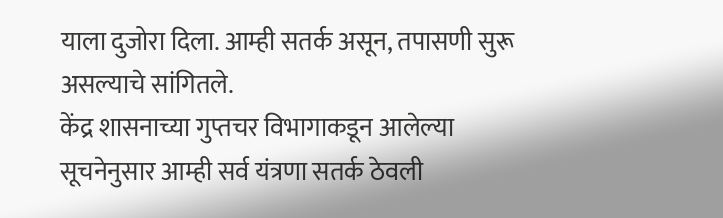याला दुजोरा दिला. आम्ही सतर्क असून, तपासणी सुरू असल्याचे सांगितले.
केंद्र शासनाच्या गुप्तचर विभागाकडून आलेल्या सूचनेनुसार आम्ही सर्व यंत्रणा सतर्क ठेवली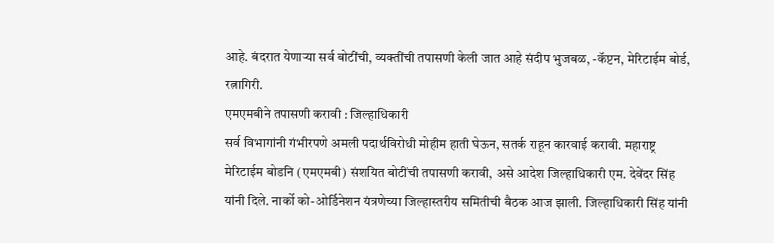आहे. बंदरात येणाऱ्या सर्व बोटींची, व्यक्तींची तपासणी केली जात आहे संदीप भुजबळ, -कॅप्टन, मेरिटाईम बोर्ड, रत्नागिरी.
एमएमबीने तपासणी करावी : जिल्हाधिकारी
सर्व विभागांनी गंभीरपणे अमली पदार्थविरोधी मोहीम हाती घेऊन, सतर्क राहून कारवाई करावी. महाराष्ट्र मेरिटाईम बोडनि (एमएमबी) संशयित बोटींची तपासणी करावी, असे आदेश जिल्हाधिकारी एम. देवेंदर सिंह यांनी दिले. नार्को को-ओर्डिनेशन यंत्रणेच्या जिल्हास्तरीय समितीची बैठक आज झाली. जिल्हाधिकारी सिंह यांनी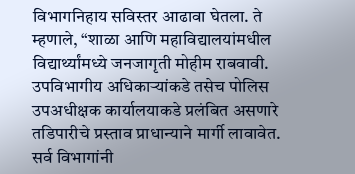विभागनिहाय सविस्तर आढावा घेतला. ते म्हणाले, “शाळा आणि महाविद्यालयांमधील विद्यार्थ्यांमध्ये जनजागृती मोहीम राबवावी. उपविभागीय अधिकाऱ्यांकडे तसेच पोलिस उपअधीक्षक कार्यालयाकडे प्रलंबित असणारे तडिपारीचे प्रस्ताव प्राधान्याने मार्गी लावावेत. सर्व विभागांनी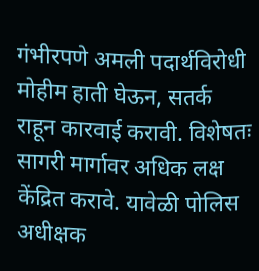गंभीरपणे अमली पदार्थविरोधी मोहीम हाती घेऊन, सतर्क राहून कारवाई करावी. विशेषतः सागरी मार्गावर अधिक लक्ष केंद्रित करावे. यावेळी पोलिस अधीक्षक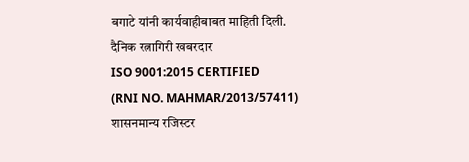बगाटे यांनी कार्यवाहीबाबत माहिती दिली.
दैनिक रत्नागिरी खबरदार
ISO 9001:2015 CERTIFIED
(RNI NO. MAHMAR/2013/57411)
शासनमान्य रजिस्टर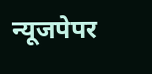न्यूजपेपर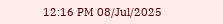12:16 PM 08/Jul/2025